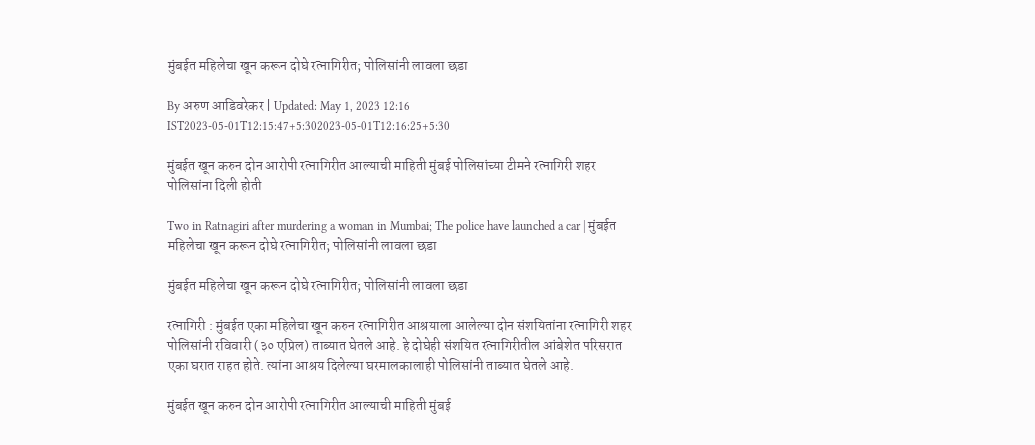मुंबईत महिलेचा खून करून दोघे रत्नागिरीत; पोलिसांनी लावला छडा

By अरुण आडिवरेकर | Updated: May 1, 2023 12:16 IST2023-05-01T12:15:47+5:302023-05-01T12:16:25+5:30

मुंबईत खून करुन दोन आरोपी रत्नागिरीत आल्याची माहिती मुंबई पोलिसांच्या टीमने रत्नागिरी शहर पोलिसांना दिली होती

Two in Ratnagiri after murdering a woman in Mumbai; The police have launched a car | मुंबईत महिलेचा खून करून दोघे रत्नागिरीत; पोलिसांनी लावला छडा

मुंबईत महिलेचा खून करून दोघे रत्नागिरीत; पोलिसांनी लावला छडा

रत्नागिरी : मुंबईत एका महिलेचा खून करुन रत्नागिरीत आश्रयाला आलेल्या दोन संशयितांना रत्नागिरी शहर पोलिसांनी रविवारी (३० एप्रिल) ताब्यात घेतले आहे. हे दोघेही संशयित रत्नागिरीतील आंबेशेत परिसरात एका घरात राहत होते. त्यांना आश्रय दिलेल्या घरमालकालाही पोलिसांनी ताब्यात घेतले आहे.

मुंबईत खून करुन दोन आरोपी रत्नागिरीत आल्याची माहिती मुंबई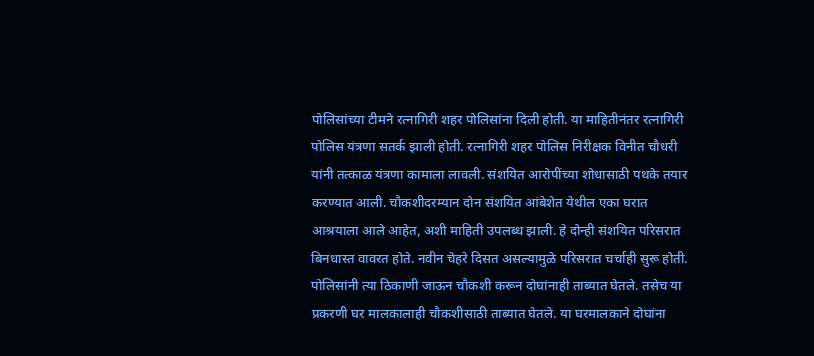पोलिसांच्या टीमने रत्नागिरी शहर पोलिसांना दिली होती. या माहितीनंतर रत्नागिरी पोलिस यंत्रणा सतर्क झाली होती. रत्नागिरी शहर पोलिस निरीक्षक विनीत चौधरी यांनी तत्काळ यंत्रणा कामाला लावली. संशयित आरोपींच्या शोधासाठी पथके तयार करण्यात आली. चौकशीदरम्यान दोन संशयित आंबेशेत येथील एका घरात आश्रयाला आले आहेत, अशी माहिती उपलब्ध झाली. हे दोन्ही संशयित परिसरात बिनधास्त वावरत होते. नवीन चेहरे दिसत असल्यामुळे परिसरात चर्चाही सुरू होती. पोलिसांनी त्या ठिकाणी जाऊन चौकशी करून दोघांनाही ताब्यात घेतले. तसेच या प्रकरणी घर मालकालाही चौकशीसाठी ताब्यात घेतले. या घरमालकाने दोघांना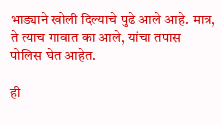भाड्याने खोली दिल्याचे पुढे आले आहे. मात्र, ते त्याच गावात का आले, यांचा तपास पोलिस घेत आहेत.

ही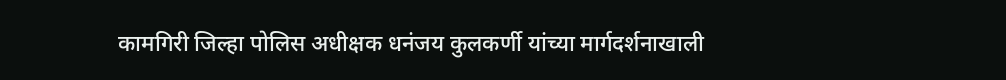कामगिरी जिल्हा पोलिस अधीक्षक धनंजय कुलकर्णी यांच्या मार्गदर्शनाखाली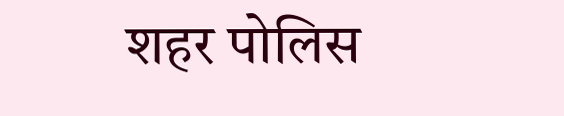शहर पोलिस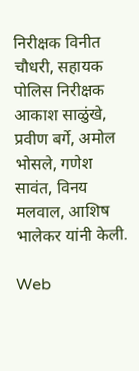निरीक्षक विनीत चौधरी, सहायक पोलिस निरीक्षक आकाश साळुंखे, प्रवीण बर्गे, अमोल भोसले, गणेश सावंत, विनय मलवाल, आशिष भालेकर यांनी केली.

Web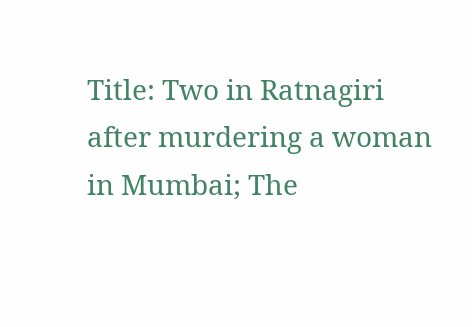Title: Two in Ratnagiri after murdering a woman in Mumbai; The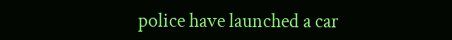police have launched a car